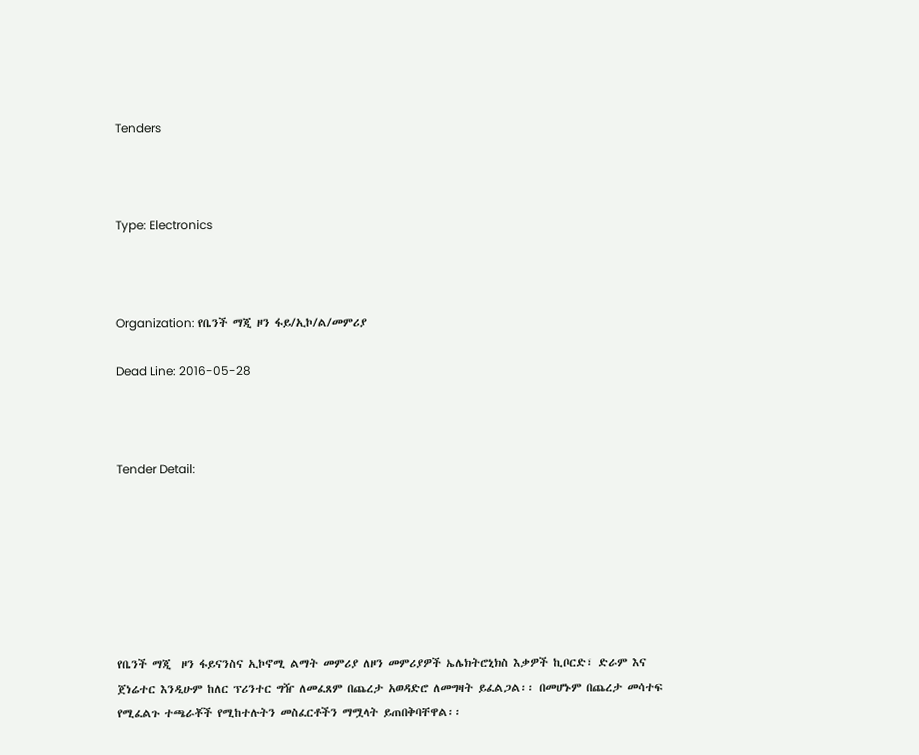Tenders



Type: Electronics



Organization: የቤንች ማጂ ዞን ፋይ/ኢኮ/ል/መምሪያ

Dead Line: 2016-05-28



Tender Detail:







የቤንች ማጂ  ዞን ፋይናንስና ኢኮኖሚ ልማት መምሪያ ለዞን መምሪያዎች ኤሌክትሮኒክስ እቃዎች ኪቦርድ፣ ድራም እና ጀነሬተር እንዲሁም ከለር ፕሪንተር ግዥ ለመፈጸም በጨረታ አወዳድሮ ለመግዛት ይፈልጋል፡፡ በመሆኑም በጨረታ መሳተፍ የሚፈልጉ ተጫራቾች የሚከተሉትን መስፈርቶችን ማሟላት ይጠበቅባቸዋል፡፡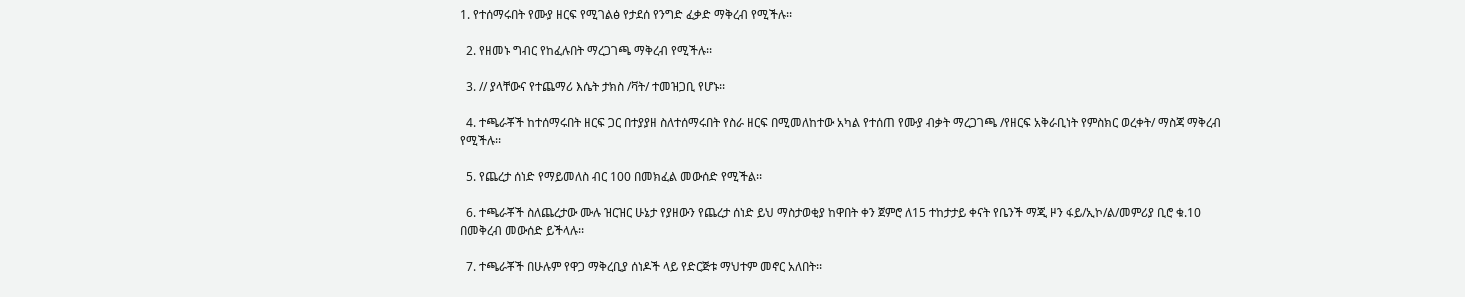1. የተሰማሩበት የሙያ ዘርፍ የሚገልፅ የታደሰ የንግድ ፈቃድ ማቅረብ የሚችሉ፡፡

  2. የዘመኑ ግብር የከፈሉበት ማረጋገጫ ማቅረብ የሚችሉ፡፡

  3. // ያላቸውና የተጨማሪ እሴት ታክስ /ቫት/ ተመዝጋቢ የሆኑ፡፡

  4. ተጫራቾች ከተሰማሩበት ዘርፍ ጋር በተያያዘ ስለተሰማሩበት የስራ ዘርፍ በሚመለከተው አካል የተሰጠ የሙያ ብቃት ማረጋገጫ /የዘርፍ አቅራቢነት የምስክር ወረቀት/ ማስጃ ማቅረብ የሚችሉ፡፡

  5. የጨረታ ሰነድ የማይመለስ ብር 100 በመክፈል መውሰድ የሚችል፡፡

  6. ተጫራቾች ስለጨረታው ሙሉ ዝርዝር ሁኔታ የያዘውን የጨረታ ሰነድ ይህ ማስታወቂያ ከዋበት ቀን ጀምሮ ለ15 ተከታታይ ቀናት የቤንች ማጂ ዞን ፋይ/ኢኮ/ል/መምሪያ ቢሮ ቁ.10 በመቅረብ መውሰድ ይችላሉ፡፡

  7. ተጫራቾች በሁሉም የዋጋ ማቅረቢያ ሰነዶች ላይ የድርጅቱ ማህተም መኖር አለበት፡፡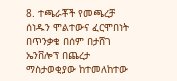8. ተጫራቾች የመጫረቻ ሰነዱን ሞልተውና ፈርሞበነት በጥንቃቄ በሰም በታሸገ ኤንቨሎፕ በጨረታ ማስታወቂያው ከተመለከተው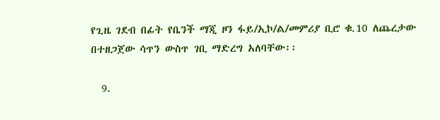የጊዜ ገደብ በፊት የቤንች ማጂ ዞን ፋይ/ኢኮ/ል/መምሪያ ቢሮ ቁ.10 ለጨረታው በተዘጋጀው ሳጥን ውስጥ ገቢ ማድረግ አለባቸው፡፡

  9.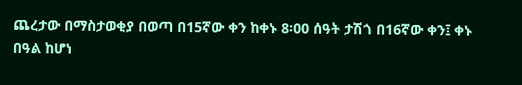ጨረታው በማስታወቂያ በወጣ በ15ኛው ቀን ከቀኑ 8፡00 ሰዓት ታሽጎ በ16ኛው ቀን፤ ቀኑ በዓል ከሆነ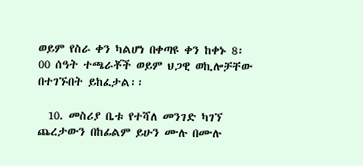ወይም የስራ ቀን ካልሆነ በቀጣዩ ቀን ከቀኑ 8፡00 ሰዓት ተጫራቾች ወይም ህጋዊ ወኪሎቻቸው በተገኙበት ይከፈታል፡፡

  10. መስሪያ ቤቱ የተሻለ መንገድ ካገኘ ጨረታውን በከፊልም ይሁን ሙሉ በሙሉ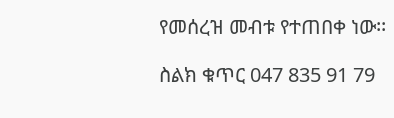የመሰረዝ መብቱ የተጠበቀ ነው፡፡

ስልክ ቁጥር 047 835 91 79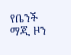የቤንች ማጂ ዞን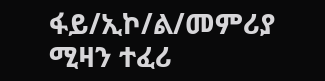ፋይ/ኢኮ/ል/መምሪያ ሚዛን ተፈሪ